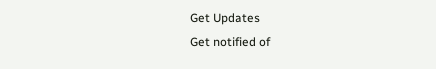Get Updates
Get notified of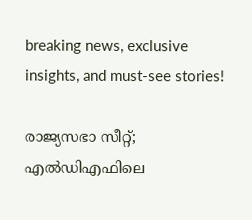breaking news, exclusive insights, and must-see stories!

രാജ്യസഭാ സീറ്റ്; എൽഡിഎഫിലെ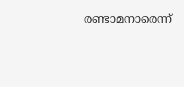രണ്ടാമനാരെന്ന്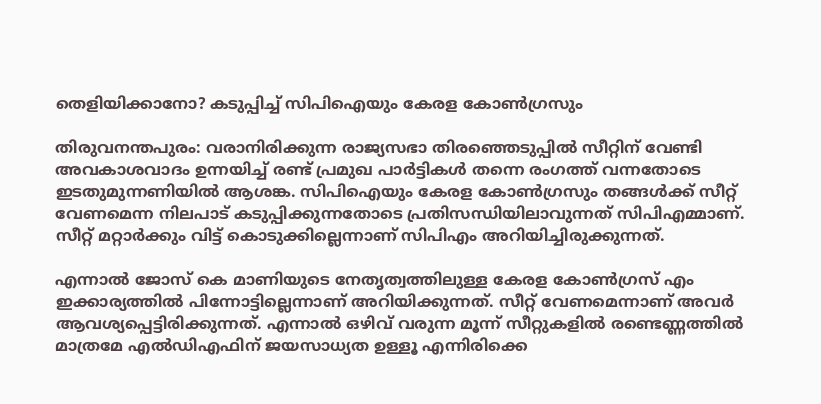തെളിയിക്കാനോ? കടുപ്പിച്ച് സിപിഐയും കേരള കോൺഗ്രസും

തിരുവനന്തപുരം: വരാനിരിക്കുന്ന രാജ്യസഭാ തിരഞ്ഞെടുപ്പിൽ സീറ്റിന് വേണ്ടി അവകാശവാദം ഉന്നയിച്ച് രണ്ട് പ്രമുഖ പാർട്ടികൾ തന്നെ രംഗത്ത് വന്നതോടെ ഇടതുമുന്നണിയിൽ ആശങ്ക. സിപിഐയും കേരള കോൺഗ്രസും തങ്ങൾക്ക് സീറ്റ് വേണമെന്ന നിലപാട് കടുപ്പിക്കുന്നതോടെ പ്രതിസന്ധിയിലാവുന്നത് സിപിഎമ്മാണ്. സീറ്റ് മറ്റാർക്കും വിട്ട് കൊടുക്കില്ലെന്നാണ് സിപിഎം അറിയിച്ചിരുക്കുന്നത്.

എന്നാൽ ജോസ് കെ മാണിയുടെ നേതൃത്വത്തിലുള്ള കേരള കോൺഗ്രസ് എം ഇക്കാര്യത്തിൽ പിന്നോട്ടില്ലെന്നാണ് അറിയിക്കുന്നത്. സീറ്റ് വേണമെന്നാണ് അവർ ആവശ്യപ്പെട്ടിരിക്കുന്നത്. എന്നാൽ ഒഴിവ് വരുന്ന മൂന്ന് സീറ്റുകളിൽ രണ്ടെണ്ണത്തിൽ മാത്രമേ എൽഡിഎഫിന് ജയസാധ്യത ഉള്ളൂ എന്നിരിക്കെ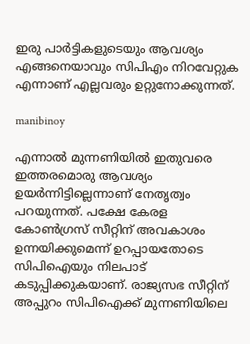ഇരു പാർട്ടികളുടെയും ആവശ്യം എങ്ങനെയാവും സിപിഎം നിറവേറ്റുക എന്നാണ് എല്ലവരും ഉറ്റുനോക്കുന്നത്.

manibinoy

എന്നാൽ മുന്നണിയിൽ ഇതുവരെ ഇത്തരമൊരു ആവശ്യം ഉയർന്നിട്ടില്ലെന്നാണ് നേതൃത്വം പറയുന്നത്. പക്ഷേ കേരള കോൺഗ്രസ് സീറ്റിന് അവകാശം ഉന്നയിക്കുമെന്ന് ഉറപ്പായതോടെ സിപിഐയും നിലപാട് കടുപ്പിക്കുകയാണ്. രാജ്യസഭ സീറ്റിന് അപ്പുറം സിപിഐക്ക് മുന്നണിയിലെ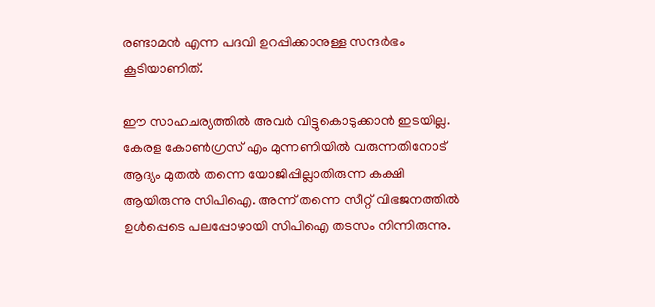രണ്ടാമൻ എന്ന പദവി ഉറപ്പിക്കാനുള്ള സന്ദർഭം കൂടിയാണിത്.

ഈ സാഹചര്യത്തിൽ അവർ വിട്ടുകൊടുക്കാൻ ഇടയില്ല. കേരള കോൺഗ്രസ് എം മുന്നണിയിൽ വരുന്നതിനോട് ആദ്യം മുതൽ തന്നെ യോജിപ്പില്ലാതിരുന്ന കക്ഷി ആയിരുന്നു സിപിഐ. അന്ന് തന്നെ സീറ്റ് വിഭജനത്തിൽ ഉൾപ്പെടെ പലപ്പോഴായി സിപിഐ തടസം നിന്നിരുന്നു.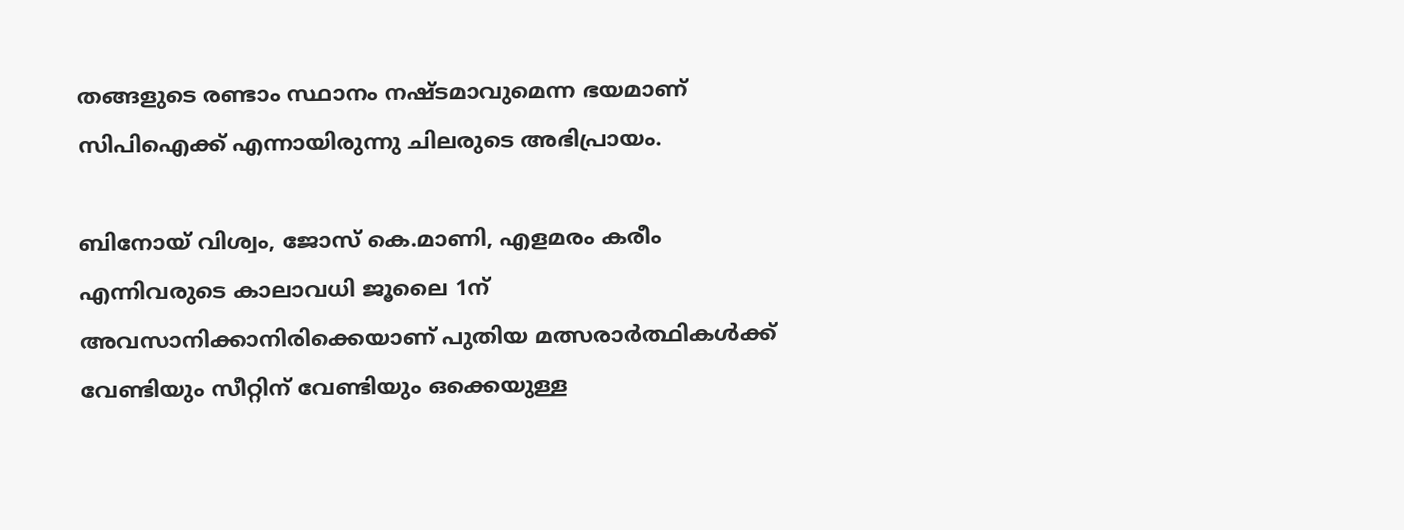തങ്ങളുടെ രണ്ടാം സ്ഥാനം നഷ്‌ടമാവുമെന്ന ഭയമാണ് സിപിഐക്ക് എന്നായിരുന്നു ചിലരുടെ അഭിപ്രായം.

ബിനോയ് വിശ്വം, ജോസ് കെ.മാണി, എളമരം കരീം എന്നിവരുടെ കാലാവധി ജൂലൈ 1ന് അവസാനിക്കാനിരിക്കെയാണ് പുതിയ മത്സരാർത്ഥികൾക്ക് വേണ്ടിയും സീറ്റിന് വേണ്ടിയും ഒക്കെയുള്ള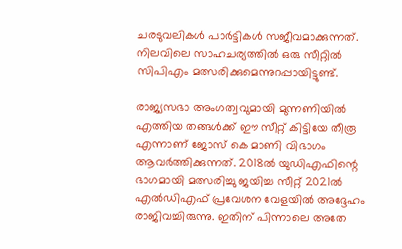ചരടുവലികൾ പാർട്ടികൾ സജീവമാക്കുന്നത്. നിലവിലെ സാഹചര്യത്തിൽ ഒരു സീറ്റിൽ സിപിഎം മത്സരിക്കുമെന്നുറപ്പായിട്ടുണ്ട്.

രാജ്യസഭാ അംഗത്വവുമായി മുന്നണിയിൽ എത്തിയ തങ്ങൾക്ക് ഈ സീറ്റ് കിട്ടിയേ തീരൂ എന്നാണ് ജോസ് കെ മാണി വിഭാഗം ആവർത്തിക്കുന്നത്. 2018ൽ യുഡിഎഫിന്റെ ഭാഗമായി മത്സരിച്ചു ജയിച്ച സീറ്റ് 2021ൽ എൽഡിഎഫ് പ്രവേശന വേളയിൽ അദ്ദേഹം രാജിവച്ചിരുന്നു. ഇതിന് പിന്നാലെ അതേ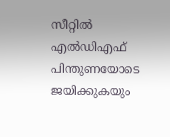സീറ്റിൽ എൽഡിഎഫ് പിന്തുണയോടെ ജയിക്കുകയും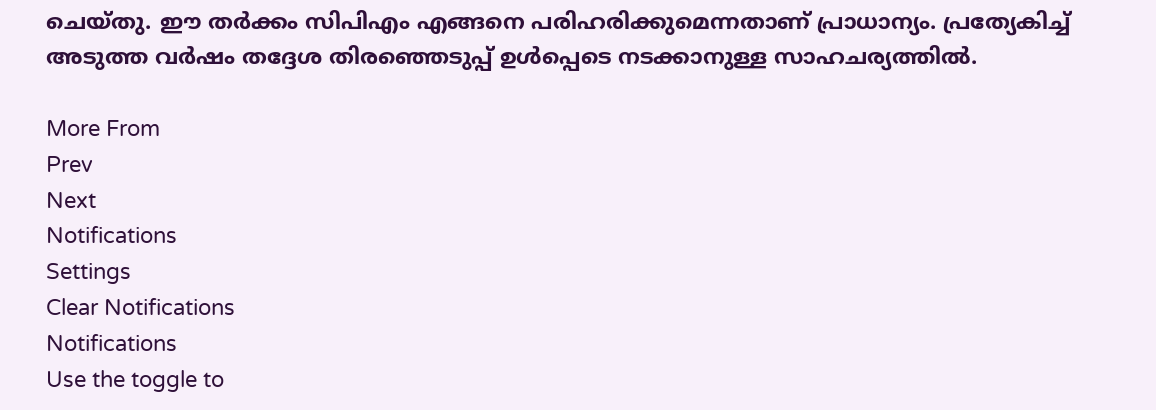ചെയ്‌തു. ഈ തർക്കം സിപിഎം എങ്ങനെ പരിഹരിക്കുമെന്നതാണ് പ്രാധാന്യം. പ്രത്യേകിച്ച് അടുത്ത വർഷം തദ്ദേശ തിരഞ്ഞെടുപ്പ് ഉൾപ്പെടെ നടക്കാനുള്ള സാഹചര്യത്തിൽ.

More From
Prev
Next
Notifications
Settings
Clear Notifications
Notifications
Use the toggle to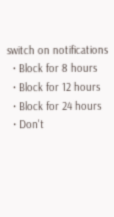switch on notifications
  • Block for 8 hours
  • Block for 12 hours
  • Block for 24 hours
  • Don't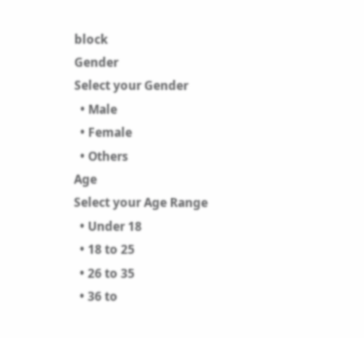block
Gender
Select your Gender
  • Male
  • Female
  • Others
Age
Select your Age Range
  • Under 18
  • 18 to 25
  • 26 to 35
  • 36 to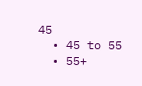45
  • 45 to 55
  • 55+